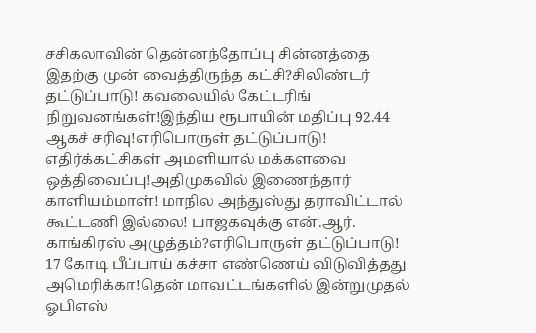சசிகலாவின் தென்னந்தோப்பு சின்னத்தை இதற்கு முன் வைத்திருந்த கட்சி?சிலிண்டர் தட்டுப்பாடு! கவலையில் கேட்டரிங் நிறுவனங்கள்!இந்திய ரூபாயின் மதிப்பு 92.44 ஆகச் சரிவு!எரிபொருள் தட்டுப்பாடு! எதிர்க்கட்சிகள் அமளியால் மக்களவை ஒத்திவைப்பு!அதிமுகவில் இணைந்தார் காளியம்மாள்! மாநில அந்துஸ்து தராவிட்டால் கூட்டணி இல்லை! பாஜகவுக்கு என்.ஆர். காங்கிரஸ் அழுத்தம்?எரிபொருள் தட்டுப்பாடு! 17 கோடி பீப்பாய் கச்சா எண்ணெய் விடுவித்தது அமெரிக்கா!தென் மாவட்டங்களில் இன்றுமுதல் ஓபிஎஸ்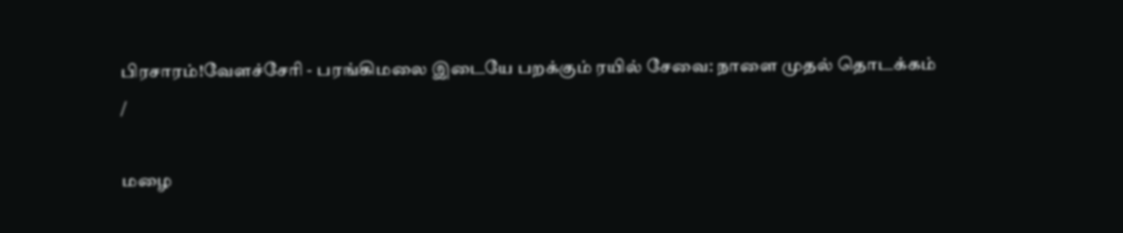பிரசாரம்!வேளச்சேரி - பரங்கிமலை இடையே பறக்கும் ரயில் சேவை: நாளை முதல் தொடக்கம்
/

மழை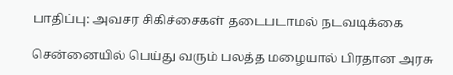பாதிப்பு: அவசர சிகிச்சைகள் தடைபடாமல் நடவடிக்கை

சென்னையில் பெய்து வரும் பலத்த மழையால் பிரதான அரசு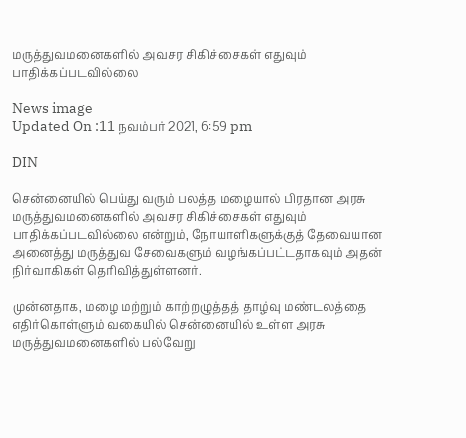மருத்துவமனைகளில் அவசர சிகிச்சைகள் எதுவும் பாதிக்கப்படவில்லை

News image
Updated On :11 நவம்பர் 2021, 6:59 pm

DIN

சென்னையில் பெய்து வரும் பலத்த மழையால் பிரதான அரசு மருத்துவமனைகளில் அவசர சிகிச்சைகள் எதுவும் பாதிக்கப்படவில்லை என்றும், நோயாளிகளுக்குத் தேவையான அனைத்து மருத்துவ சேவைகளும் வழங்கப்பட்டதாகவும் அதன் நிர்வாகிகள் தெரிவித்துள்ளனர்.

முன்னதாக, மழை மற்றும் காற்றழுத்தத் தாழ்வு மண்டலத்தை எதிர்கொள்ளும் வகையில் சென்னையில் உள்ள அரசு மருத்துவமனைகளில் பல்வேறு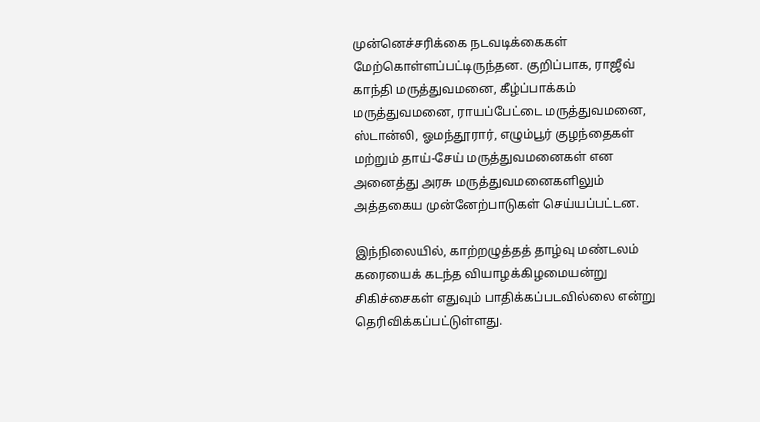முன்னெச்சரிக்கை நடவடிக்கைகள் மேற்கொள்ளப்பட்டிருந்தன. குறிப்பாக, ராஜீவ் காந்தி மருத்துவமனை, கீழ்ப்பாக்கம் மருத்துவமனை, ராயப்பேட்டை மருத்துவமனை, ஸ்டான்லி, ஓமந்தூரார், எழும்பூர் குழந்தைகள் மற்றும் தாய்-சேய் மருத்துவமனைகள் என அனைத்து அரசு மருத்துவமனைகளிலும் அத்தகைய முன்னேற்பாடுகள் செய்யப்பட்டன.

இந்நிலையில், காற்றழுத்தத் தாழ்வு மண்டலம் கரையைக் கடந்த வியாழக்கிழமையன்று சிகிச்சைகள் எதுவும் பாதிக்கப்படவில்லை என்று தெரிவிக்கப்பட்டுள்ளது.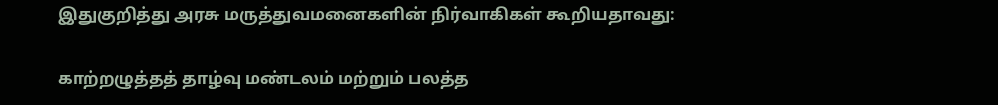இதுகுறித்து அரசு மருத்துவமனைகளின் நிர்வாகிகள் கூறியதாவது:

காற்றழுத்தத் தாழ்வு மண்டலம் மற்றும் பலத்த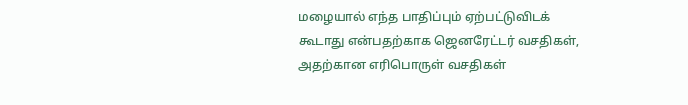மழையால் எந்த பாதிப்பும் ஏற்பட்டுவிடக் கூடாது என்பதற்காக ஜெனரேட்டர் வசதிகள், அதற்கான எரிபொருள் வசதிகள்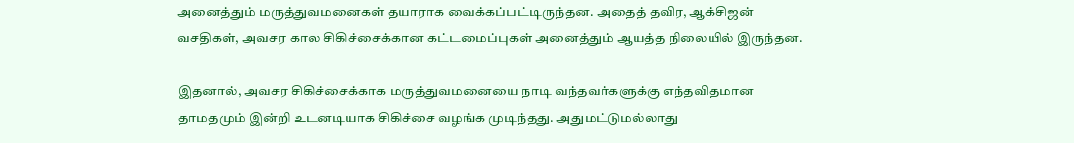அனைத்தும் மருத்துவமனைகள் தயாராக வைக்கப்பட்டிருந்தன. அதைத் தவிர, ஆக்சிஜன் வசதிகள், அவசர கால சிகிச்சைக்கான கட்டமைப்புகள் அனைத்தும் ஆயத்த நிலையில் இருந்தன.

இதனால், அவசர சிகிச்சைக்காக மருத்துவமனையை நாடி வந்தவர்களுக்கு எந்தவிதமான தாமதமும் இன்றி உடனடியாக சிகிச்சை வழங்க முடிந்தது. அதுமட்டுமல்லாது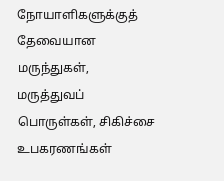நோயாளிகளுக்குத் தேவையான மருந்துகள், மருத்துவப் பொருள்கள், சிகிச்சை உபகரணங்கள்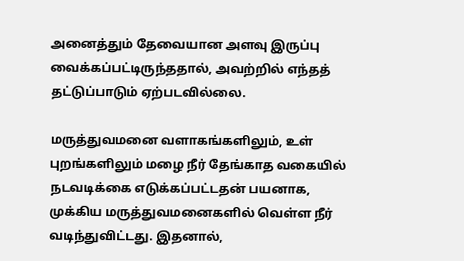அனைத்தும் தேவையான அளவு இருப்பு வைக்கப்பட்டிருந்ததால், அவற்றில் எந்தத் தட்டுப்பாடும் ஏற்படவில்லை.

மருத்துவமனை வளாகங்களிலும், உள் புறங்களிலும் மழை நீர் தேங்காத வகையில் நடவடிக்கை எடுக்கப்பட்டதன் பயனாக, முக்கிய மருத்துவமனைகளில் வெள்ள நீர் வடிந்துவிட்டது. இதனால்,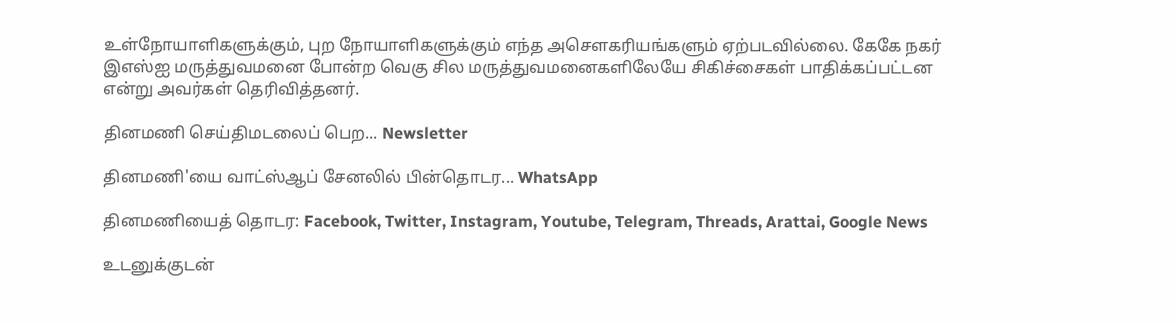உள்நோயாளிகளுக்கும், புற நோயாளிகளுக்கும் எந்த அசௌகரியங்களும் ஏற்படவில்லை. கேகே நகர் இஎஸ்ஐ மருத்துவமனை போன்ற வெகு சில மருத்துவமனைகளிலேயே சிகிச்சைகள் பாதிக்கப்பட்டன என்று அவர்கள் தெரிவித்தனர்.

தினமணி செய்திமடலைப் பெற... Newsletter

தினமணி'யை வாட்ஸ்ஆப் சேனலில் பின்தொடர... WhatsApp

தினமணியைத் தொடர: Facebook, Twitter, Instagram, Youtube, Telegram, Threads, Arattai, Google News

உடனுக்குடன்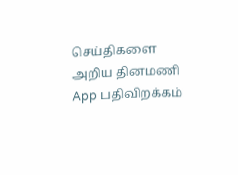செய்திகளை அறிய தினமணி App பதிவிறக்கம்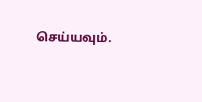செய்யவும்.